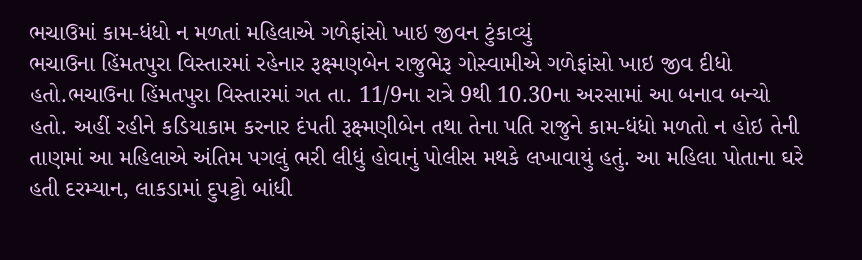ભચાઉમાં કામ-ધંધો ન મળતાં મહિલાએ ગળેફાંસો ખાઇ જીવન ટુંકાવ્યું
ભચાઉના હિંમતપુરા વિસ્તારમાં રહેનાર રૂક્ષ્મણબેન રાજુભેરૂ ગોસ્વામીએ ગળેફાંસો ખાઇ જીવ દીધો હતો.ભચાઉના હિંમતપુરા વિસ્તારમાં ગત તા. 11/9ના રાત્રે 9થી 10.30ના અરસામાં આ બનાવ બન્યો હતો. અહીં રહીને કડિયાકામ કરનાર દંપતી રૂક્ષ્મણીબેન તથા તેના પતિ રાજુને કામ-ધંધો મળતો ન હોઇ તેની તાણમાં આ મહિલાએ અંતિમ પગલું ભરી લીધું હોવાનું પોલીસ મથકે લખાવાયું હતું. આ મહિલા પોતાના ઘરે હતી દરમ્યાન, લાકડામાં દુપટ્ટો બાંધી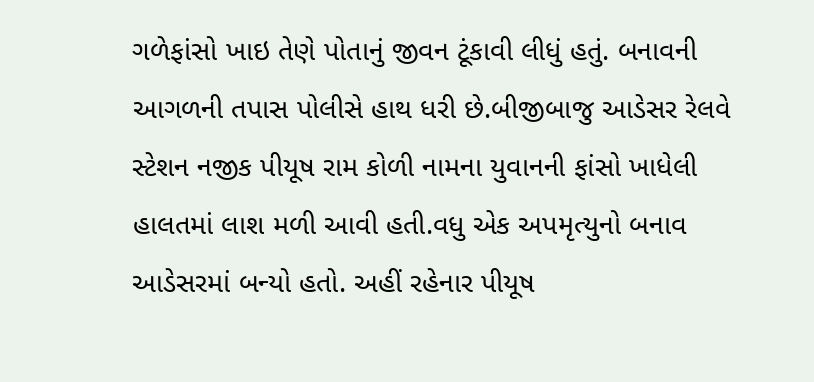ગળેફાંસો ખાઇ તેણે પોતાનું જીવન ટૂંકાવી લીધું હતું. બનાવની આગળની તપાસ પોલીસે હાથ ધરી છે.બીજીબાજુ આડેસર રેલવે સ્ટેશન નજીક પીયૂષ રામ કોળી નામના યુવાનની ફાંસો ખાધેલી હાલતમાં લાશ મળી આવી હતી.વધુ એક અપમૃત્યુનો બનાવ આડેસરમાં બન્યો હતો. અહીં રહેનાર પીયૂષ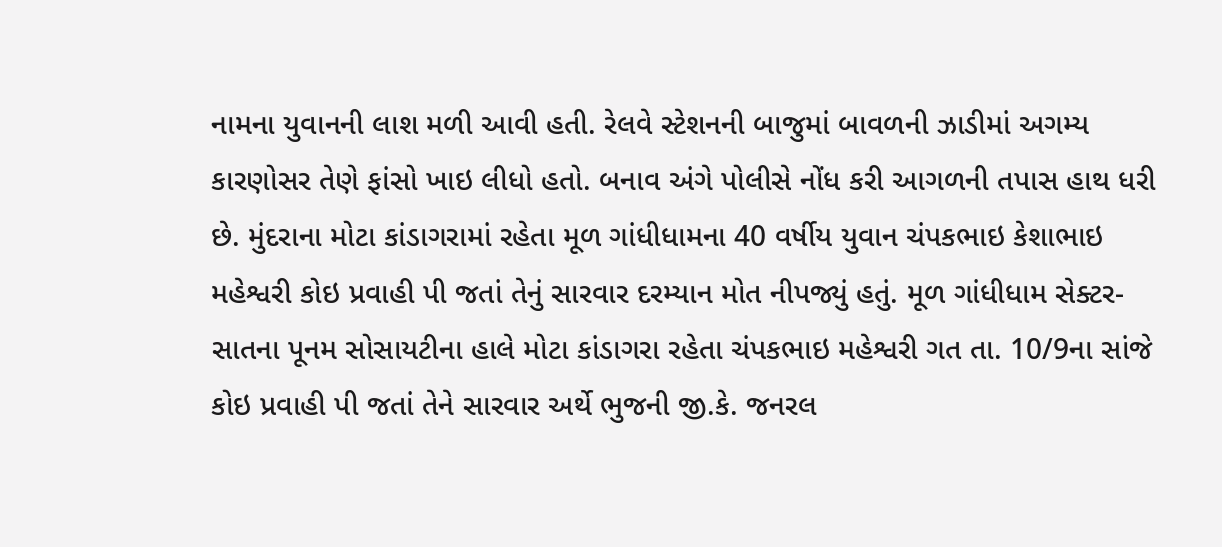નામના યુવાનની લાશ મળી આવી હતી. રેલવે સ્ટેશનની બાજુમાં બાવળની ઝાડીમાં અગમ્ય કારણોસર તેણે ફાંસો ખાઇ લીધો હતો. બનાવ અંગે પોલીસે નોંધ કરી આગળની તપાસ હાથ ધરી છે. મુંદરાના મોટા કાંડાગરામાં રહેતા મૂળ ગાંધીધામના 40 વર્ષીય યુવાન ચંપકભાઇ કેશાભાઇ મહેશ્વરી કોઇ પ્રવાહી પી જતાં તેનું સારવાર દરમ્યાન મોત નીપજ્યું હતું. મૂળ ગાંધીધામ સેક્ટર-સાતના પૂનમ સોસાયટીના હાલે મોટા કાંડાગરા રહેતા ચંપકભાઇ મહેશ્વરી ગત તા. 10/9ના સાંજે કોઇ પ્રવાહી પી જતાં તેને સારવાર અર્થે ભુજની જી.કે. જનરલ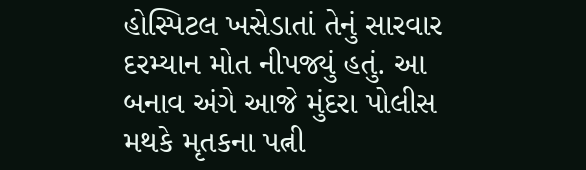હોસ્પિટલ ખસેડાતાં તેનું સારવાર દરમ્યાન મોત નીપજ્યું હતું. આ બનાવ અંગે આજે મુંદરા પોલીસ મથકે મૃતકના પત્ની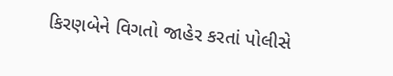કિરણબેને વિગતો જાહેર કરતાં પોલીસે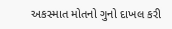અકસ્માત મોતનો ગુનો દાખલ કરી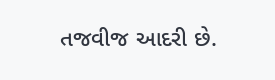તજવીજ આદરી છે.